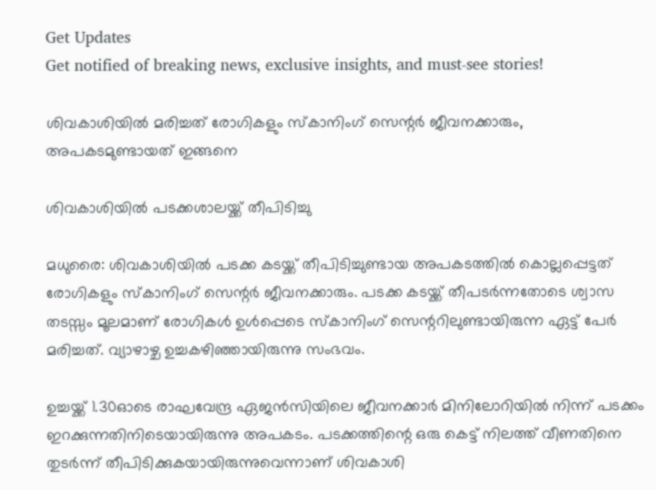Get Updates
Get notified of breaking news, exclusive insights, and must-see stories!

ശിവകാശിയില്‍ മരിച്ചത് രോഗികളും സ്‌കാനിംഗ് സെന്റര്‍ ജീവനക്കാരും, അപകടമുണ്ടായത് ഇങ്ങനെ

ശിവകാശിയില്‍ പടക്കശാലയ്ക്ക് തീപിടിച്ചു

മധുരൈ: ശിവകാശിയില്‍ പടക്ക കടയ്ക്ക് തീപിടിച്ചുണ്ടായ അപകടത്തില്‍ കൊല്ലപ്പെട്ടത് രോഗികളും സ്‌കാനിംഗ് സെന്റര്‍ ജീവനക്കാരും. പടക്ക കടയ്ക്ക് തീപടര്‍ന്നതോടെ ശ്വാസ തടസ്സം മൂലമാണ് രോഗികള്‍ ഉള്‍പ്പെടെ സ്‌കാനിംഗ് സെന്ററിലുണ്ടായിരുന്ന ഏട്ട് പേര്‍ മരിച്ചത്. വ്യാഴാഴ്ച ഉച്ചകഴിഞ്ഞായിരുന്നു സംഭവം.

ഉച്ചയ്ക്ക് 1.30ഓടെ രാഘവേന്ദ്ര ഏജന്‍സിയിലെ ജീവനക്കാര്‍ മിനിലോറിയില്‍ നിന്ന് പടക്കം ഇറക്കുന്നതിനിടെയായിരുന്നു അപകടം. പടക്കത്തിന്റെ ഒരു കെട്ട് നിലത്ത് വീണതിനെ തുടര്‍ന്ന് തീപിടിക്കുകയായിരുന്നുവെന്നാണ് ശിവകാശി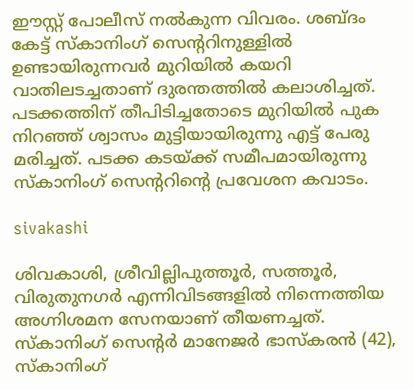ഈസ്റ്റ് പോലീസ് നല്‍കുന്ന വിവരം. ശബ്ദം കേട്ട് സ്‌കാനിംഗ് സെന്ററിനുള്ളില്‍ ഉണ്ടായിരുന്നവര്‍ മുറിയില്‍ കയറി വാതിലടച്ചതാണ് ദുരന്തത്തില്‍ കലാശിച്ചത്. പടക്കത്തിന് തീപിടിച്ചതോടെ മുറിയില്‍ പുക നിറഞ്ഞ് ശ്വാസം മുട്ടിയായിരുന്നു എട്ട് പേരു മരിച്ചത്. പടക്ക കടയ്ക്ക് സമീപമായിരുന്നു സ്‌കാനിംഗ് സെന്ററിന്റെ പ്രവേശന കവാടം.

sivakashi

ശിവകാശി, ശ്രീവില്ലിപുത്തൂര്‍, സത്തൂര്‍, വിരുതുനഗര്‍ എന്നിവിടങ്ങളില്‍ നിന്നെത്തിയ അഗ്നിശമന സേനയാണ് തീയണച്ചത്. സ്‌കാനിംഗ് സെന്റര്‍ മാനേജര്‍ ഭാസ്‌കരന്‍ (42), സ്‌കാനിംഗ്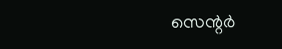സെന്റര്‍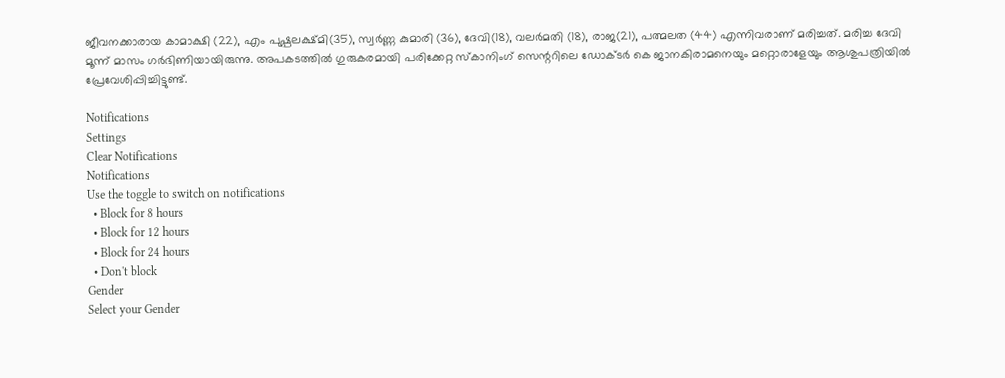ജീവനക്കാരായ കാമാക്ഷി (22), എം പുഷ്പലക്ഷ്മി(35), സ്വര്‍ണ്ണ കുമാരി (36), ദേവി(18), വലര്‍മതി (18), രാജ(21), പത്മലത (44) എന്നിവരാണ് മരിച്ചത്. മരിച്ച ദേവി മൂന്ന് മാസം ഗര്‍ഭിണിയായിരുന്നു. അപകടത്തില്‍ ഗുരുകരമായി പരിക്കേറ്റ സ്‌കാനിംഗ് സെന്ററിലെ ഡോക്ടര്‍ കെ ജാനകിരാമനെയും മറ്റൊരാളേയും ആശുപത്രിയില്‍ പ്രേവേശിപ്പിച്ചിട്ടുണ്ട്.

Notifications
Settings
Clear Notifications
Notifications
Use the toggle to switch on notifications
  • Block for 8 hours
  • Block for 12 hours
  • Block for 24 hours
  • Don't block
Gender
Select your Gender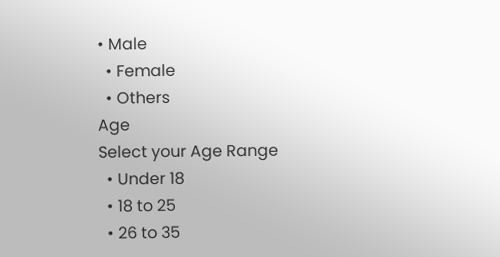• Male
  • Female
  • Others
Age
Select your Age Range
  • Under 18
  • 18 to 25
  • 26 to 35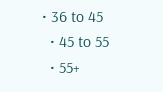• 36 to 45
  • 45 to 55
  • 55+